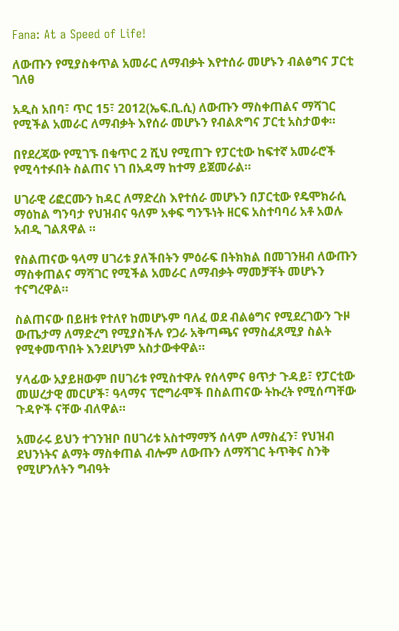Fana: At a Speed of Life!

ለውጡን የሚያስቀጥል አመራር ለማብቃት እየተሰራ መሆኑን ብልፅግና ፓርቲ ገለፀ

አዲስ አበባ፣ ጥር 15፣ 2012(ኤፍ.ቢ.ሲ) ለውጡን ማስቀጠልና ማሻገር የሚችል አመራር ለማብቃት እየሰራ መሆኑን የብልጽግና ፓርቲ አስታወቀ።

በየደረጃው የሚገኙ በቁጥር 2 ሺህ የሚጠጉ የፓርቲው ከፍተኛ አመራሮች የሚሳተፉበት ስልጠና ነገ በአዳማ ከተማ ይጀመራል።

ሀገራዊ ሪፎርሙን ከዳር ለማድረስ እየተሰራ መሆኑን በፓርቲው የዴሞክራሲ ማዕከል ግንባታ የህዝብና ዓለም አቀፍ ግንኙነት ዘርፍ አስተባባሪ አቶ አወሉ አብዲ ገልጸዋል ።

የስልጠናው ዓላማ ሀገሪቱ ያለችበትን ምዕራፍ በትክክል በመገንዘብ ለውጡን ማስቀጠልና ማሻገር የሚችል አመራር ለማብቃት ማመቻቸት መሆኑን ተናግረዋል።

ስልጠናው በይዘቱ የተለየ ከመሆኑም ባለፈ ወደ ብልፅግና የሚደረገውን ጉዞ ውጤታማ ለማድረግ የሚያስችሉ የጋራ አቅጣጫና የማስፈጸሚያ ስልት የሚቀመጥበት እንደሆነም አስታውቀዋል።

ሃላፊው አያይዘውም በሀገሪቱ የሚስተዋሉ የሰላምና ፀጥታ ጉዳይ፣ የፓርቲው መሠረታዊ መርሆች፣ ዓላማና ፕሮግራሞች በስልጠናው ትኩረት የሚሰጣቸው ጉዳዮች ናቸው ብለዋል።

አመራሩ ይህን ተገንዝቦ በሀገሪቱ አስተማማኝ ሰላም ለማስፈን፣ የህዝብ ደህንነትና ልማት ማስቀጠል ብሎም ለውጡን ለማሻገር ትጥቅና ስንቅ የሚሆንለትን ግብዓት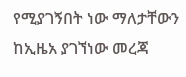የሚያገኝበት ነው ማለታቸውን ከኢዜአ ያገኘነው መረጃ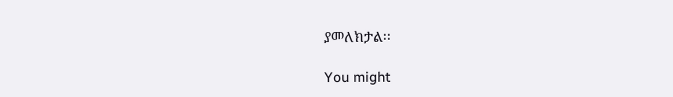ያመለክታል፡፡

You might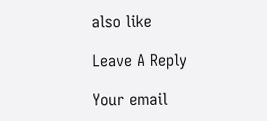also like

Leave A Reply

Your email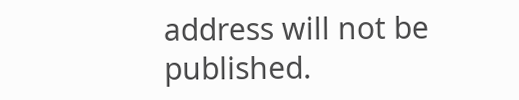address will not be published.